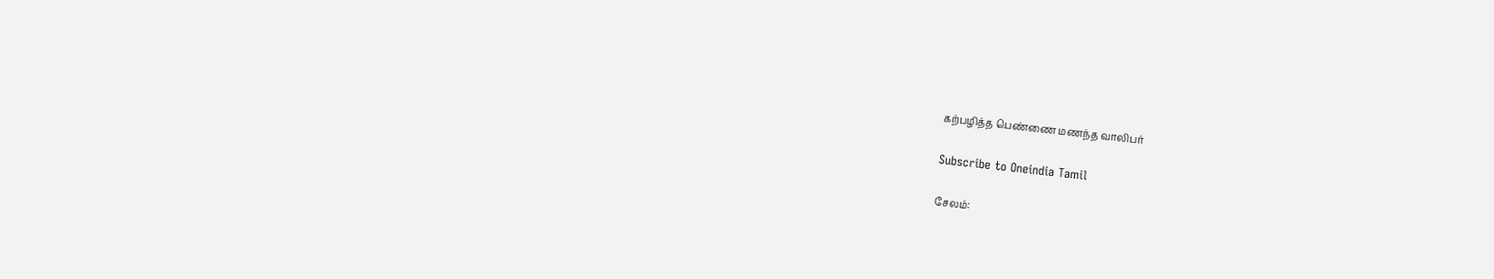கற்பழித்த பெண்ணை மணந்த வாலிபர்

Subscribe to Oneindia Tamil

சேலம்: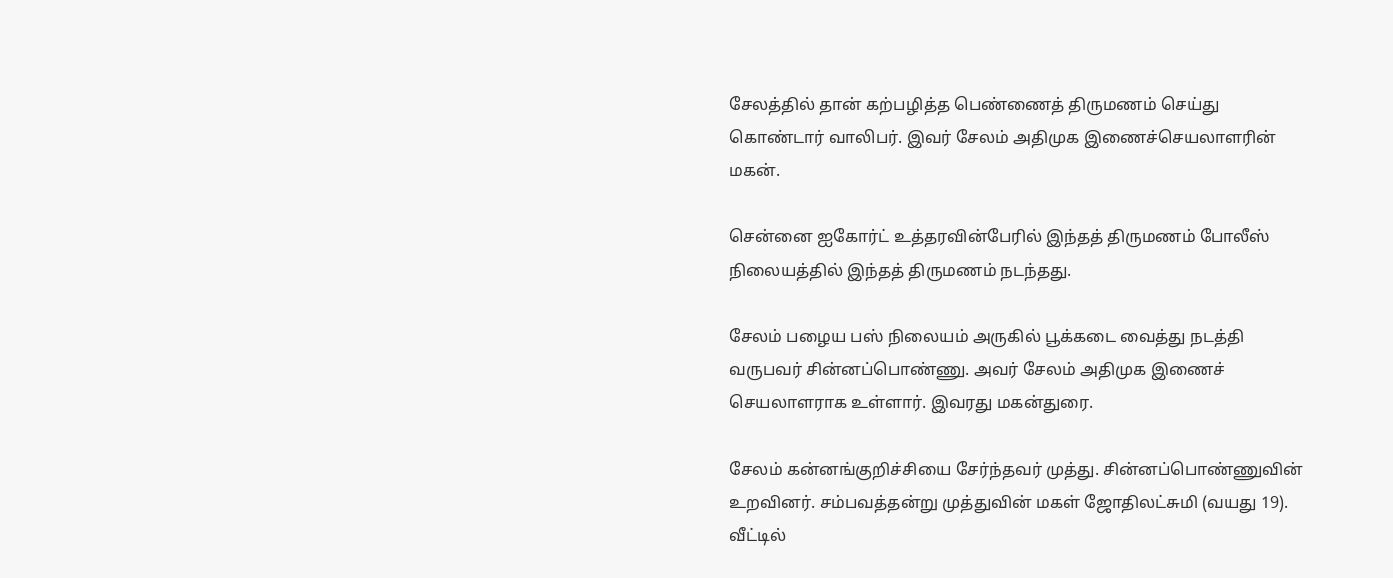சேலத்தில் தான் கற்பழித்த பெண்ணைத் திருமணம் செய்து கொண்டார் வாலிபர். இவர் சேலம் அதிமுக இணைச்செயலாளரின் மகன்.

சென்னை ஐகோர்ட் உத்தரவின்பேரில் இந்தத் திருமணம் போலீஸ் நிலையத்தில் இந்தத் திருமணம் நடந்தது.

சேலம் பழைய பஸ் நிலையம் அருகில் பூக்கடை வைத்து நடத்தி வருபவர் சின்னப்பொண்ணு. அவர் சேலம் அதிமுக இணைச் செயலாளராக உள்ளார். இவரது மகன்துரை.

சேலம் கன்னங்குறிச்சியை சேர்ந்தவர் முத்து. சின்னப்பொண்ணுவின் உறவினர். சம்பவத்தன்று முத்துவின் மகள் ஜோதிலட்சுமி (வயது 19). வீட்டில்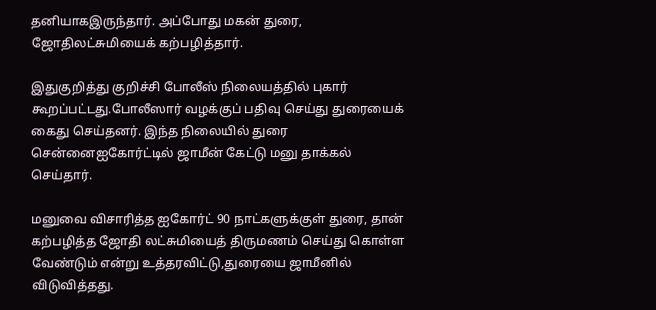தனியாகஇருந்தார். அப்போது மகன் துரை, ஜோதிலட்சுமியைக் கற்பழித்தார்.

இதுகுறித்து குறிச்சி போலீஸ் நிலையத்தில் புகார் கூறப்பட்டது.போலீஸார் வழக்குப் பதிவு செய்து துரையைக் கைது செய்தனர். இந்த நிலையில் துரை சென்னைஐகோர்ட்டில் ஜாமீன் கேட்டு மனு தாக்கல் செய்தார்.

மனுவை விசாரித்த ஐகோர்ட் 90 நாட்களுக்குள் துரை, தான் கற்பழித்த ஜோதி லட்சுமியைத் திருமணம் செய்து கொள்ள வேண்டும் என்று உத்தரவிட்டு,துரையை ஜாமீனில் விடுவித்தது.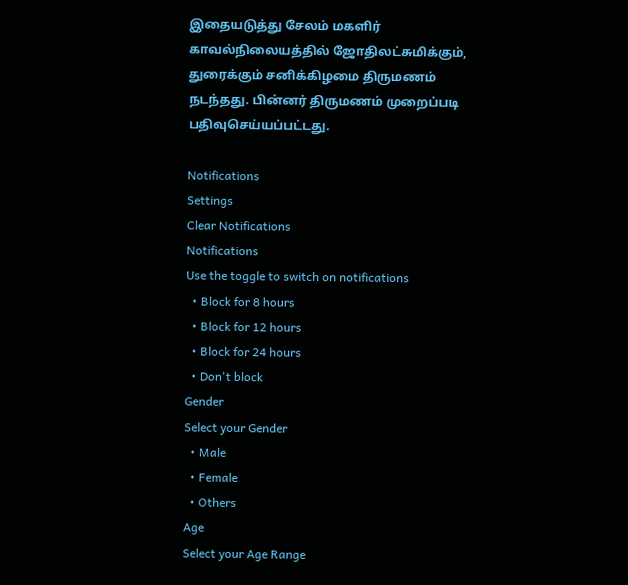இதையடுத்து சேலம் மகளிர் காவல்நிலையத்தில் ஜோதிலட்சுமிக்கும், துரைக்கும் சனிக்கிழமை திருமணம் நடந்தது. பின்னர் திருமணம் முறைப்படி பதிவுசெய்யப்பட்டது.

Notifications
Settings
Clear Notifications
Notifications
Use the toggle to switch on notifications
  • Block for 8 hours
  • Block for 12 hours
  • Block for 24 hours
  • Don't block
Gender
Select your Gender
  • Male
  • Female
  • Others
Age
Select your Age Range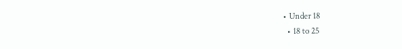• Under 18
  • 18 to 25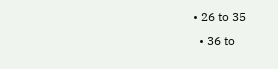• 26 to 35
  • 36 to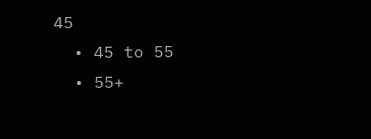45
  • 45 to 55
  • 55+